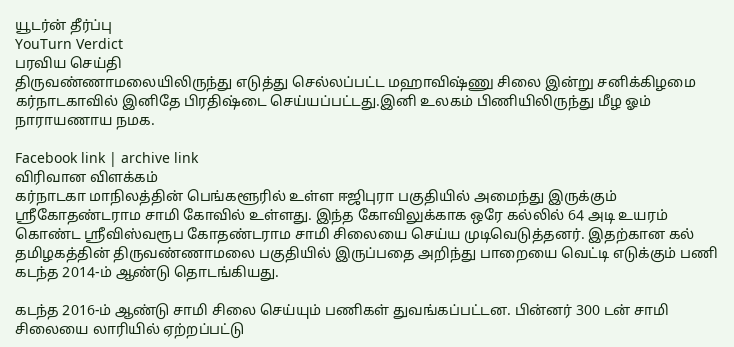யூடர்ன் தீர்ப்பு
YouTurn Verdict
பரவிய செய்தி
திருவண்ணாமலையிலிருந்து எடுத்து செல்லப்பட்ட மஹாவிஷ்ணு சிலை இன்று சனிக்கிழமை கர்நாடகாவில் இனிதே பிரதிஷ்டை செய்யப்பட்டது.இனி உலகம் பிணியிலிருந்து மீழ ஓம் நாராயணாய நமக.

Facebook link | archive link
விரிவான விளக்கம்
கர்நாடகா மாநிலத்தின் பெங்களூரில் உள்ள ஈஜிபுரா பகுதியில் அமைந்து இருக்கும் ஸ்ரீகோதண்டராம சாமி கோவில் உள்ளது. இந்த கோவிலுக்காக ஒரே கல்லில் 64 அடி உயரம் கொண்ட ஸ்ரீவிஸ்வரூப கோதண்டராம சாமி சிலையை செய்ய முடிவெடுத்தனர். இதற்கான கல் தமிழகத்தின் திருவண்ணாமலை பகுதியில் இருப்பதை அறிந்து பாறையை வெட்டி எடுக்கும் பணி கடந்த 2014-ம் ஆண்டு தொடங்கியது.

கடந்த 2016-ம் ஆண்டு சாமி சிலை செய்யும் பணிகள் துவங்கப்பட்டன. பின்னர் 300 டன் சாமி சிலையை லாரியில் ஏற்றப்பட்டு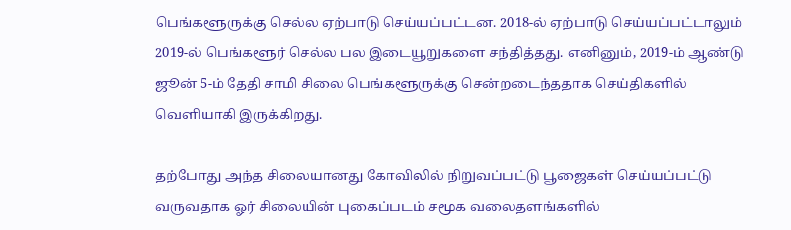பெங்களூருக்கு செல்ல ஏற்பாடு செய்யப்பட்டன. 2018-ல் ஏற்பாடு செய்யப்பட்டாலும் 2019-ல் பெங்களூர் செல்ல பல இடையூறுகளை சந்தித்தது. எனினும், 2019-ம் ஆண்டு ஜூன் 5-ம் தேதி சாமி சிலை பெங்களூருக்கு சென்றடைந்ததாக செய்திகளில் வெளியாகி இருக்கிறது.

தற்போது அந்த சிலையானது கோவிலில் நிறுவப்பட்டு பூஜைகள் செய்யப்பட்டு வருவதாக ஓர் சிலையின் புகைப்படம் சமூக வலைதளங்களில்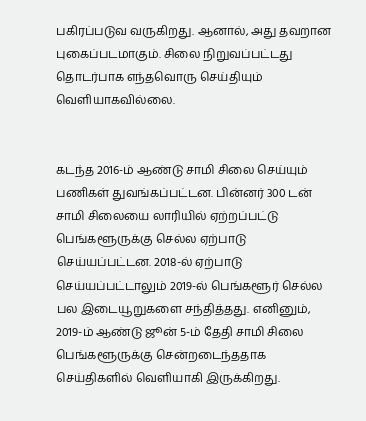பகிரப்படுவ வருகிறது. ஆனால், அது தவறான புகைப்படமாகும். சிலை நிறுவப்பட்டது தொடர்பாக எந்தவொரு செய்தியும் வெளியாகவில்லை.


கடந்த 2016-ம் ஆண்டு சாமி சிலை செய்யும் பணிகள் துவங்கப்பட்டன. பின்னர் 300 டன் சாமி சிலையை லாரியில் ஏற்றப்பட்டு பெங்களூருக்கு செல்ல ஏற்பாடு செய்யப்பட்டன. 2018-ல் ஏற்பாடு செய்யப்பட்டாலும் 2019-ல் பெங்களூர் செல்ல பல இடையூறுகளை சந்தித்தது. எனினும், 2019-ம் ஆண்டு ஜூன் 5-ம் தேதி சாமி சிலை பெங்களூருக்கு சென்றடைந்ததாக செய்திகளில் வெளியாகி இருக்கிறது.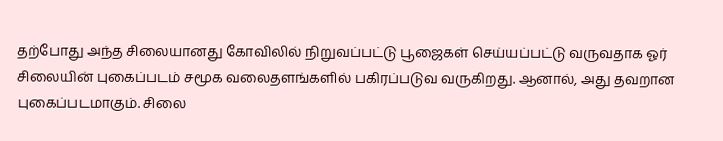தற்போது அந்த சிலையானது கோவிலில் நிறுவப்பட்டு பூஜைகள் செய்யப்பட்டு வருவதாக ஓர் சிலையின் புகைப்படம் சமூக வலைதளங்களில் பகிரப்படுவ வருகிறது. ஆனால், அது தவறான புகைப்படமாகும். சிலை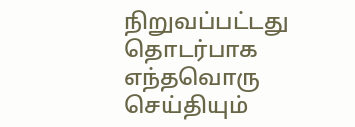நிறுவப்பட்டது தொடர்பாக எந்தவொரு செய்தியும்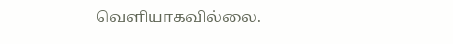வெளியாகவில்லை.